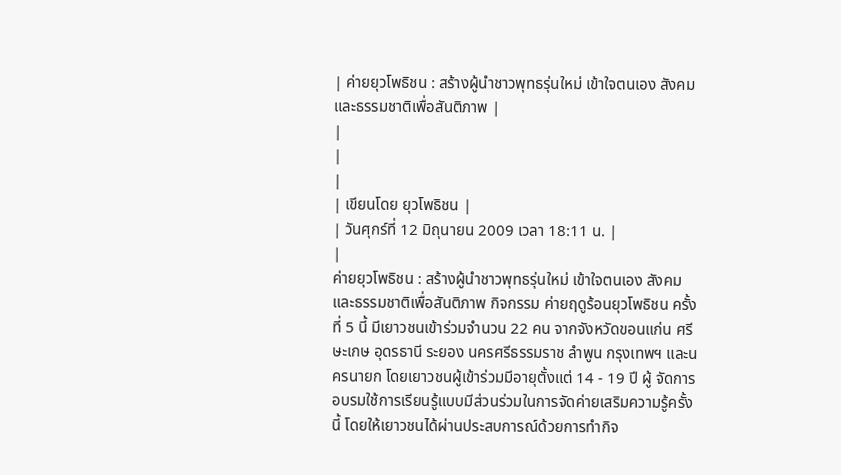| ค่ายยุวโพธิชน : สร้างผู้นำชาวพุทธรุ่นใหม่ เข้าใจตนเอง สังคม และธรรมชาติเพื่อสันติภาพ |
|
|
|
| เขียนโดย ยุวโพธิชน |
| วันศุกร์ที่ 12 มิถุนายน 2009 เวลา 18:11 น. |
|
ค่ายยุวโพธิชน : สร้างผู้นำชาวพุทธรุ่นใหม่ เข้าใจตนเอง สังคม และธรรมชาติเพื่อสันติภาพ กิจกรรม ค่ายฤดูร้อนยุวโพธิชน ครั้งที่ 5 นี้ มีเยาวชนเข้าร่วมจำนวน 22 คน จากจังหวัดขอนแก่น ศรีษะเกษ อุดรธานี ระยอง นครศรีธรรมราช ลำพูน กรุงเทพฯ และนครนายก โดยเยาวชนผู้เข้าร่วมมีอายุตั้งแต่ 14 - 19 ปี ผู้ จัดการอบรมใช้การเรียนรู้แบบมีส่วนร่วมในการจัดค่ายเสริมความรู้ครั้งนี้ โดยให้เยาวชนได้ผ่านประสบการณ์ด้วยการทำกิจ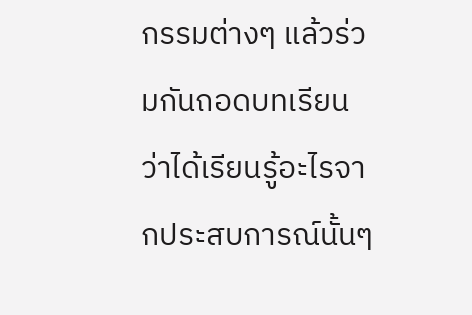กรรมต่างๆ แล้วร่วมกันถอดบทเรียนว่าได้เรียนรู้อะไรจากประสบการณ์นั้นๆ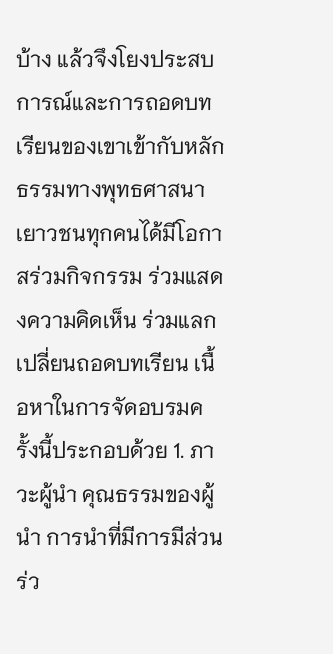บ้าง แล้วจึงโยงประสบการณ์และการถอดบทเรียนของเขาเข้ากับหลักธรรมทางพุทธศาสนา เยาวชนทุกคนได้มีโอกาสร่วมกิจกรรม ร่วมแสดงความคิดเห็น ร่วมแลกเปลี่ยนถอดบทเรียน เนื้อหาในการจัดอบรมครั้งนี้ประกอบด้วย 1. ภาวะผู้นำ คุณธรรมของผู้นำ การนำที่มีการมีส่วนร่ว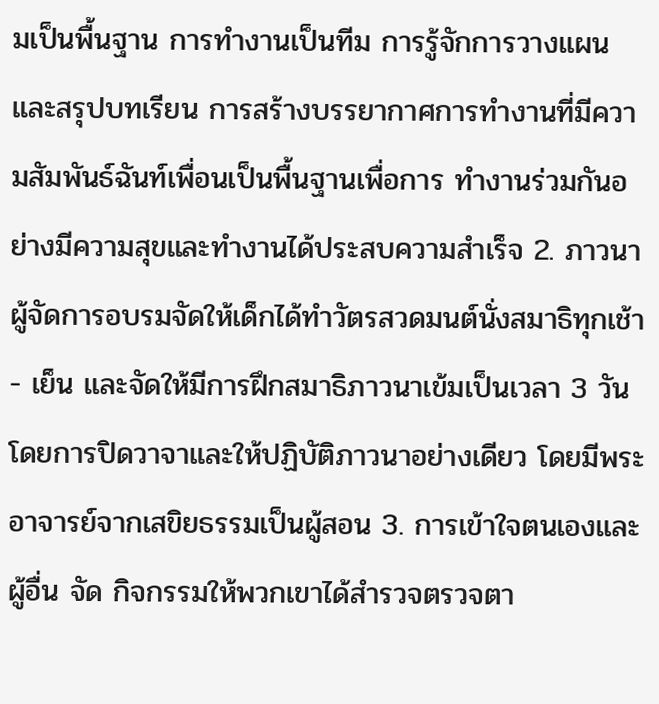มเป็นพื้นฐาน การทำงานเป็นทีม การรู้จักการวางแผนและสรุปบทเรียน การสร้างบรรยากาศการทำงานที่มีความสัมพันธ์ฉันท์เพื่อนเป็นพื้นฐานเพื่อการ ทำงานร่วมกันอย่างมีความสุขและทำงานได้ประสบความสำเร็จ 2. ภาวนา ผู้จัดการอบรมจัดให้เด็กได้ทำวัตรสวดมนต์นั่งสมาธิทุกเช้า - เย็น และจัดให้มีการฝึกสมาธิภาวนาเข้มเป็นเวลา 3 วันโดยการปิดวาจาและให้ปฏิบัติภาวนาอย่างเดียว โดยมีพระอาจารย์จากเสขิยธรรมเป็นผู้สอน 3. การเข้าใจตนเองและผู้อื่น จัด กิจกรรมให้พวกเขาได้สำรวจตรวจตา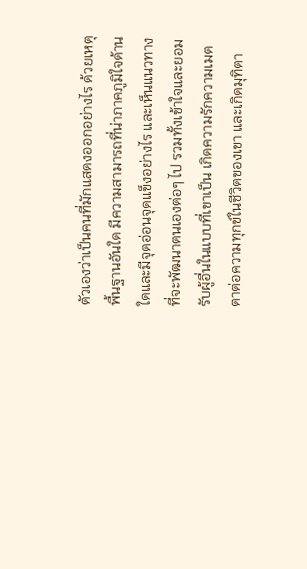ตัวเองว่าเป็นคนที่มักแสดงออกอย่างไร ด้วยเหตุพื้นฐานอันใด มีความสามารถที่น่าภาคภูมิใจด้านใดและมีจุดอ่อนจุดแข็งอย่างไร และเห็นแนวทางที่จะพัฒนาตนเองต่อๆ ไป รวมทั้งเข้าใจและยอมรับผู้อื่นในแบบที่เขาเป็น เกิดความรักความเมตตาต่อความทุกข์ในชีวิตของเขา และเกิดมุทิตา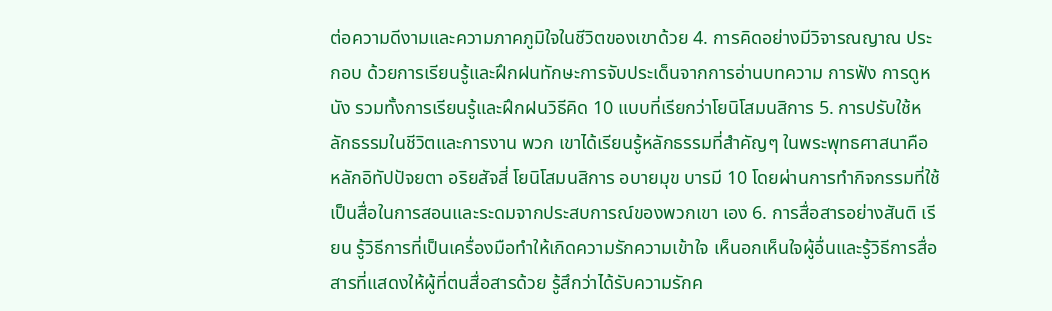ต่อความดีงามและความภาคภูมิใจในชีวิตของเขาด้วย 4. การคิดอย่างมีวิจารณญาณ ประกอบ ด้วยการเรียนรู้และฝึกฝนทักษะการจับประเด็นจากการอ่านบทความ การฟัง การดูหนัง รวมทั้งการเรียนรู้และฝึกฝนวิธีคิด 10 แบบที่เรียกว่าโยนิโสมนสิการ 5. การปรับใช้หลักธรรมในชีวิตและการงาน พวก เขาได้เรียนรู้หลักธรรมที่สำคัญๆ ในพระพุทธศาสนาคือ หลักอิทัปปัจยตา อริยสัจสี่ โยนิโสมนสิการ อบายมุข บารมี 10 โดยผ่านการทำกิจกรรมที่ใช้เป็นสื่อในการสอนและระดมจากประสบการณ์ของพวกเขา เอง 6. การสื่อสารอย่างสันติ เรียน รู้วิธีการที่เป็นเครื่องมือทำให้เกิดความรักความเข้าใจ เห็นอกเห็นใจผู้อื่นและรู้วิธีการสื่อสารที่แสดงให้ผู้ที่ตนสื่อสารด้วย รู้สึกว่าได้รับความรักค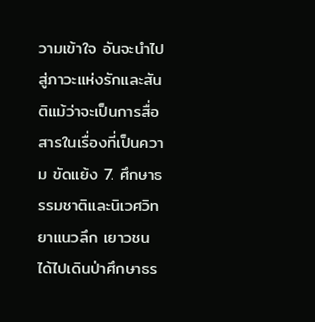วามเข้าใจ อันจะนำไปสู่ภาวะแห่งรักและสันติแม้ว่าจะเป็นการสื่อสารในเรื่องที่เป็นความ ขัดแย้ง 7. ศึกษาธรรมชาติและนิเวศวิทยาแนวลึก เยาวชนได้ไปเดินป่าศึกษาธร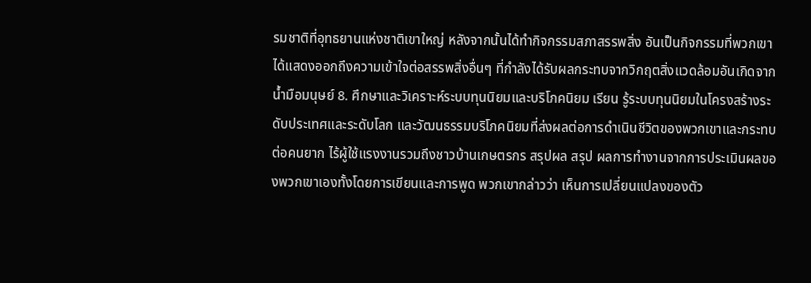รมชาติที่อุทธยานแห่งชาติเขาใหญ่ หลังจากนั้นได้ทำกิจกรรมสภาสรรพสิ่ง อันเป็นกิจกรรมที่พวกเขาได้แสดงออกถึงความเข้าใจต่อสรรพสิ่งอื่นๆ ที่กำลังได้รับผลกระทบจากวิกฤตสิ่งแวดล้อมอันเกิดจากน้ำมือมนุษย์ 8. ศึกษาและวิเคราะห์ระบบทุนนิยมและบริโภคนิยม เรียน รู้ระบบทุนนิยมในโครงสร้างระดับประเทศและระดับโลก และวัฒนธรรมบริโภคนิยมที่ส่งผลต่อการดำเนินชีวิตของพวกเขาและกระทบต่อคนยาก ไร้ผู้ใช้แรงงานรวมถึงชาวบ้านเกษตรกร สรุปผล สรุป ผลการทำงานจากการประเมินผลของพวกเขาเองทั้งโดยการเขียนและการพูด พวกเขากล่าวว่า เห็นการเปลี่ยนแปลงของตัว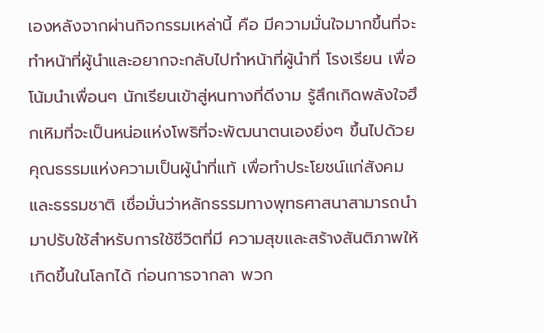เองหลังจากผ่านกิจกรรมเหล่านี้ คือ มีความมั่นใจมากขึ้นที่จะทำหน้าที่ผู้นำและอยากจะกลับไปทำหน้าที่ผู้นำที่ โรงเรียน เพื่อโน้มนำเพื่อนๆ นักเรียนเข้าสู่หนทางที่ดีงาม รู้สึกเกิดพลังใจฮึกเหิมที่จะเป็นหน่อแห่งโพธิที่จะพัฒนาตนเองยิ่งๆ ขึ้นไปด้วยคุณธรรมแห่งความเป็นผู้นำที่แท้ เพื่อทำประโยชน์แก่สังคมและธรรมชาติ เชื่อมั่นว่าหลักธรรมทางพุทธศาสนาสามารถนำมาปรับใช้สำหรับการใช้ชีวิตที่มี ความสุขและสร้างสันติภาพให้เกิดขึ้นในโลกได้ ก่อนการจากลา พวก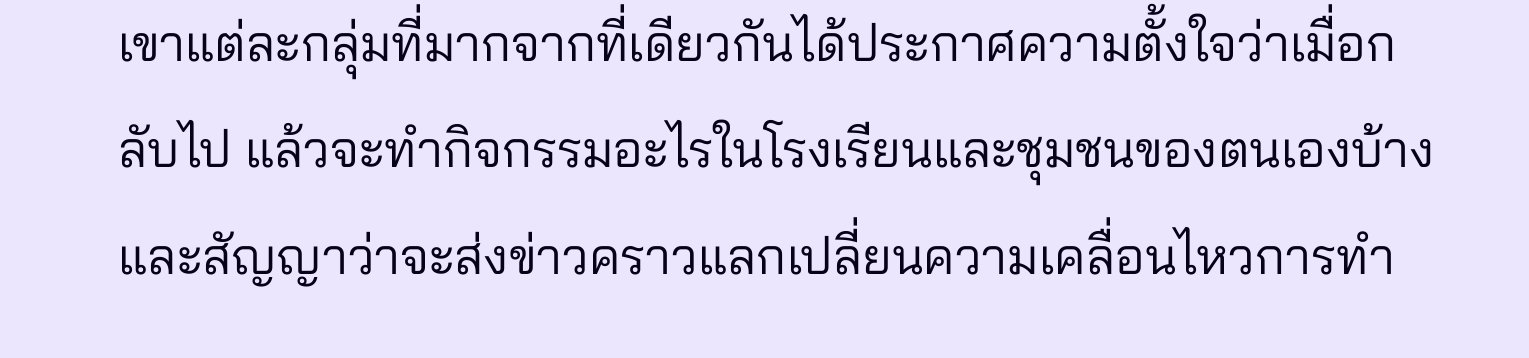เขาแต่ละกลุ่มที่มากจากที่เดียวกันได้ประกาศความตั้งใจว่าเมื่อกลับไป แล้วจะทำกิจกรรมอะไรในโรงเรียนและชุมชนของตนเองบ้าง และสัญญาว่าจะส่งข่าวคราวแลกเปลี่ยนความเคลื่อนไหวการทำ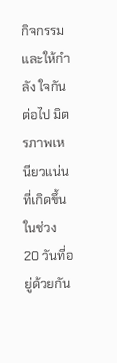กิจกรรมและให้กำลัง ใจกันต่อไป มิตรภาพเหนียวแน่นที่เกิดขึ้นในช่วง 20 วันที่อยู่ด้วยกัน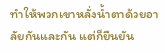ทำให้พวกเขาหลั่งน้ำตาด้วยอาลัยกันและกัน แต่ก็ยืนยัน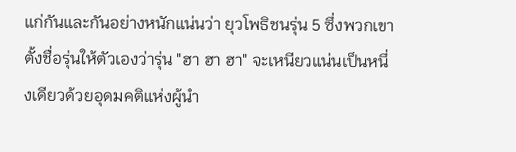แก่กันและกันอย่างหนักแน่นว่า ยุวโพธิชนรุ่น 5 ซึ่งพวกเขาตั้งชื่อรุ่นให้ตัวเองว่ารุ่น "ฮา ฮา ฮา" จะเหนียวแน่นเป็นหนึ่งเดียวด้วยอุดมคติแห่งผู้นำ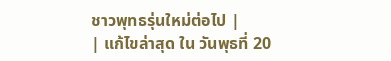ชาวพุทธรุ่นใหม่ต่อไป |
| แก้ไขล่าสุด ใน วันพุธที่ 20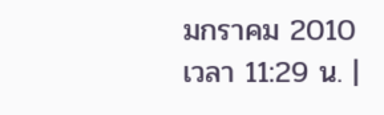มกราคม 2010 เวลา 11:29 น. |